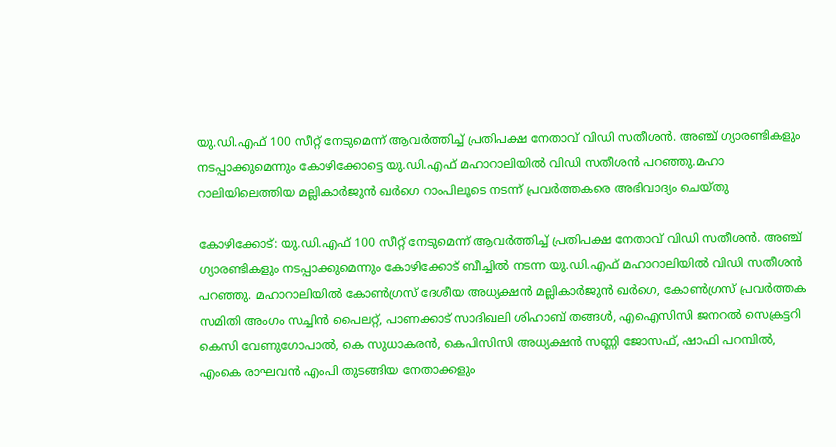യു.ഡി.എഫ് 100 സീറ്റ് നേടുമെന്ന് ആവര്‍ത്തിച്ച് പ്രതിപക്ഷ നേതാവ് വിഡി സതീശൻ. അഞ്ച് ഗ്യാരണ്ടികളും നടപ്പാക്കുമെന്നും കോഴിക്കോട്ടെ യു.ഡി.എഫ് മഹാറാലിയിൽ വിഡി സതീശൻ പറഞ്ഞു.മഹാ റാലിയിലെത്തിയ മല്ലികാര്‍ജുൻ ഖര്‍ഗെ റാംപിലൂടെ നടന്ന് പ്രവര്‍ത്തകരെ അഭിവാദ്യം ചെയ്തു

കോഴിക്കോട്: യു.ഡി.എഫ് 100 സീറ്റ് നേടുമെന്ന് ആവര്‍ത്തിച്ച് പ്രതിപക്ഷ നേതാവ് വിഡി സതീശൻ. അഞ്ച് ഗ്യാരണ്ടികളും നടപ്പാക്കുമെന്നും കോഴിക്കോട് ബീച്ചിൽ നടന്ന യു.ഡി.എഫ് മഹാറാലിയിൽ വിഡി സതീശൻ പറഞ്ഞു. മഹാറാലിയിൽ കോണ്‍ഗ്രസ് ദേശീയ അധ്യക്ഷൻ മല്ലികാര്‍ജുൻ ഖര്‍ഗെ, കോണ്‍ഗ്രസ് പ്രവര്‍ത്തക സമിതി അംഗം സച്ചിൻ പൈലറ്റ്, പാണക്കാട് സാദിഖലി ശിഹാബ് തങ്ങള്‍, എഐസിസി ജനറൽ സെക്രട്ടറി കെസി വേണുഗോപാൽ, കെ സുധാകരൻ, കെപിസിസി അധ്യക്ഷൻ സണ്ണി ജോസഫ്, ഷാഫി പറമ്പിൽ, എംകെ രാഘവൻ എംപി തുടങ്ങിയ നേതാക്കളും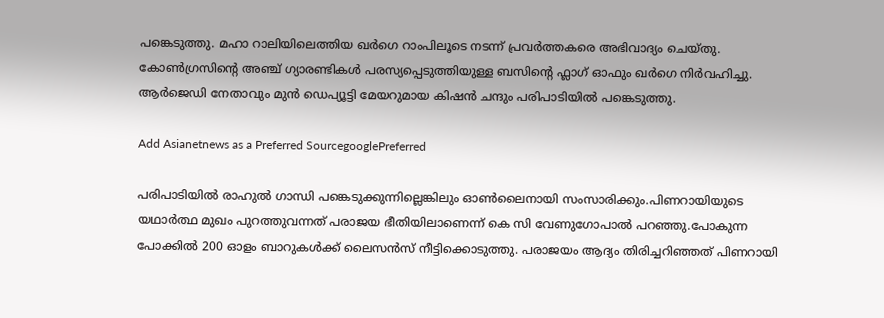പങ്കെടുത്തു. മഹാ റാലിയിലെത്തിയ ഖര്‍ഗെ റാംപിലൂടെ നടന്ന് പ്രവര്‍ത്തകരെ അഭിവാദ്യം ചെയ്തു. കോണ്‍ഗ്രസിന്‍റെ അഞ്ച് ഗ്യാരണ്ടികള്‍ പരസ്യപ്പെടുത്തിയുള്ള ബസിന്‍റെ ഫ്ലാഗ് ഓഫും ഖര്‍ഗെ നിര്‍വഹിച്ചു. ആര്‍ജെഡി നേതാവും മുൻ ഡെപ്യൂട്ടി മേയറുമായ കിഷൻ ചന്ദും പരിപാടിയിൽ പങ്കെടുത്തു.

Add Asianetnews as a Preferred SourcegooglePreferred

പരിപാടിയിൽ രാഹുൽ ഗാന്ധി പങ്കെടുക്കുന്നില്ലെങ്കിലും ഓണ്‍ലൈനായി സംസാരിക്കും.പിണറായിയുടെ യഥാർത്ഥ മുഖം പുറത്തുവന്നത് പരാജയ ഭീതിയിലാണെന്ന് കെ സി വേണുഗോപാൽ പറഞ്ഞു.പോകുന്ന പോക്കിൽ 200 ഓളം ബാറുകൾക്ക് ലൈസൻസ് നീട്ടിക്കൊടുത്തു. പരാജയം ആദ്യം തിരിച്ചറിഞ്ഞത് പിണറായി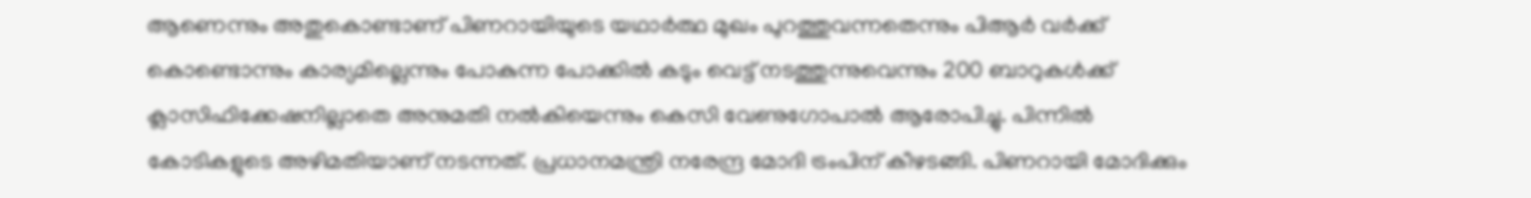ആണെന്നും അതുകൊണ്ടാണ് പിണറായിയുടെ യഥാർത്ഥ മുഖം പുറത്തുവന്നതെന്നും പിആര്‍ വര്‍ക്ക് കൊണ്ടൊന്നും കാര്യമില്ലെന്നും പോകുന്ന പോക്കിൽ കടും വെട്ട് നടത്തുന്നുവെന്നും 200 ബാറുകള്‍ക്ക് ക്ലാസിഫിക്കേഷനില്ലാതെ അനുമതി നൽകിയെന്നും കെസി വേണുഗോപാൽ ആരോപിച്ചു. പിന്നിൽ കോടികളുടെ അഴിമതിയാണ് നടന്നത്. പ്രധാനമന്ത്രി നരേന്ദ്ര മോദി ട്രംപിന് കീഴടങ്ങി. പിണറായി മോദിക്കും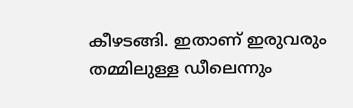കീഴടങ്ങി. ഇതാണ് ഇരുവരും തമ്മിലുള്ള ഡീലെന്നും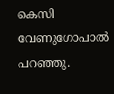കെസി വേണുഗോപാൽ പറഞ്ഞു.